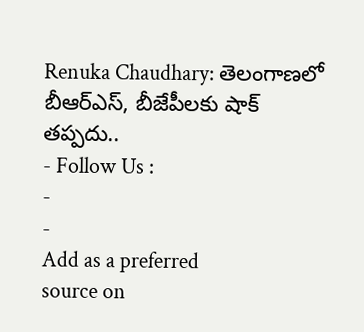Renuka Chaudhary: తెలంగాణలో బీఆర్ఎస్, బీజేపీలకు షాక్ తప్పదు..
- Follow Us :
-
-
Add as a preferred
source on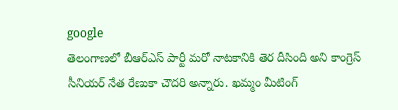google
తెలంగాణలో బీఆర్ఎస్ పార్టీ మరో నాటకానికి తెర దీసింది అని కాంగ్రెస్ సీనియర్ నేత రేణుకా చౌదరి అన్నారు. ఖమ్మం మీటింగ్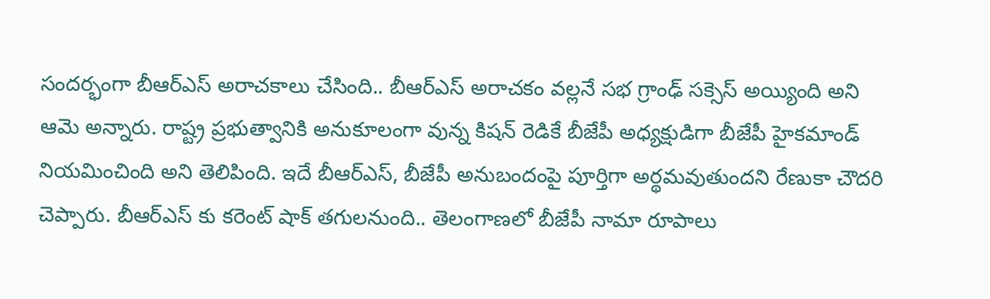సందర్భంగా బీఆర్ఎస్ అరాచకాలు చేసింది.. బీఆర్ఎస్ అరాచకం వల్లనే సభ గ్రాంఢ్ సక్సెస్ అయ్యింది అని ఆమె అన్నారు. రాష్ట్ర ప్రభుత్వానికి అనుకూలంగా వున్న కిషన్ రెడికే బీజేపీ అధ్యక్షుడిగా బీజేపీ హైకమాండ్ నియమించింది అని తెలిపింది. ఇదే బీఆర్ఎస్, బీజేపీ అనుబందంపై పూర్తిగా అర్థమవుతుందని రేణుకా చౌదరి చెప్పారు. బీఆర్ఎస్ కు కరెంట్ షాక్ తగులనుంది.. తెలంగాణలో బీజేపీ నామా రూపాలు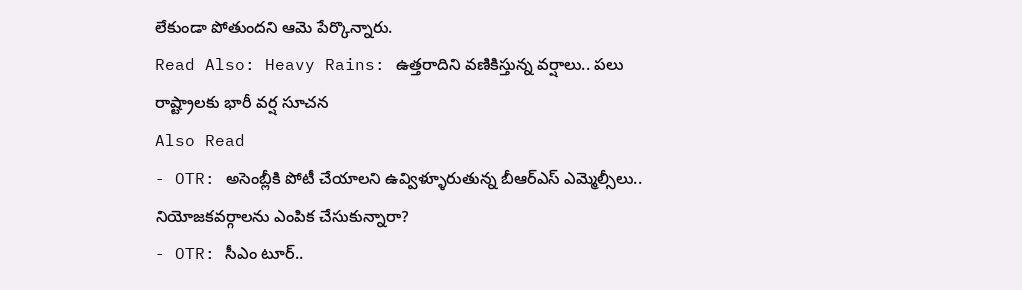లేకుండా పోతుందని ఆమె పేర్కొన్నారు.
Read Also: Heavy Rains: ఉత్తరాదిని వణికిస్తున్న వర్షాలు.. పలు రాష్ట్రాలకు భారీ వర్ష సూచన
Also Read
- OTR: అసెంబ్లీకి పోటీ చేయాలని ఉవ్విళ్ళూరుతున్న బీఆర్ఎస్ ఎమ్మెల్సీలు.. నియోజకవర్గాలను ఎంపిక చేసుకున్నారా?
- OTR: సీఎం టూర్..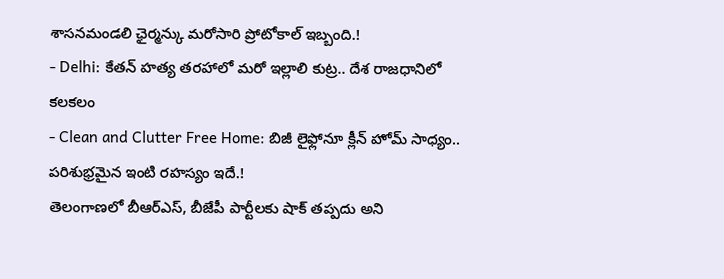శాసనమండలి ఛైర్మన్కు మరోసారి ప్రోటోకాల్ ఇబ్బంది.!
- Delhi: కేతన్ హత్య తరహాలో మరో ఇల్లాలి కుట్ర.. దేశ రాజధానిలో కలకలం
- Clean and Clutter Free Home: బిజీ లైఫ్లోనూ క్లీన్ హోమ్ సాధ్యం.. పరిశుభ్రమైన ఇంటి రహస్యం ఇదే.!
తెలంగాణలో బీఆర్ఎస్, బీజేపీ పార్టీలకు షాక్ తప్పదు అని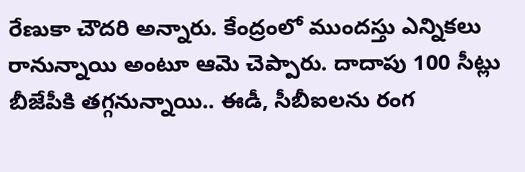రేణుకా చౌదరి అన్నారు. కేంద్రంలో ముందస్తు ఎన్నికలు రానున్నాయి అంటూ ఆమె చెప్పారు. దాదాపు 100 సీట్లు బీజేపీకి తగ్గనున్నాయి.. ఈడీ, సీబీఐలను రంగ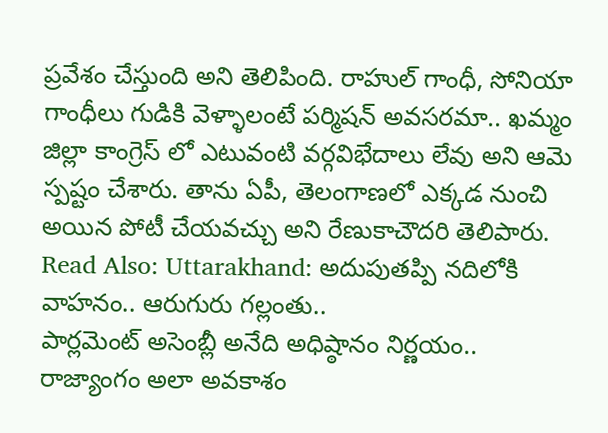ప్రవేశం చేస్తుంది అని తెలిపింది. రాహుల్ గాంధీ, సోనియా గాంధీలు గుడికి వెళ్ళాలంటే పర్మిషన్ అవసరమా.. ఖమ్మం జిల్లా కాంగ్రెస్ లో ఎటువంటి వర్గవిభేదాలు లేవు అని ఆమె స్పష్టం చేశారు. తాను ఏపీ, తెలంగాణలో ఎక్కడ నుంచి అయిన పోటీ చేయవచ్చు అని రేణుకాచౌదరి తెలిపారు.
Read Also: Uttarakhand: అదుపుతప్పి నదిలోకి వాహనం.. ఆరుగురు గల్లంతు..
పార్లమెంట్ అసెంబ్లీ అనేది అధిష్ఠానం నిర్ణయం.. రాజ్యాంగం అలా అవకాశం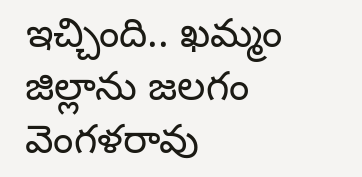ఇచ్చింది.. ఖమ్మం జిల్లాను జలగం వెంగళరావు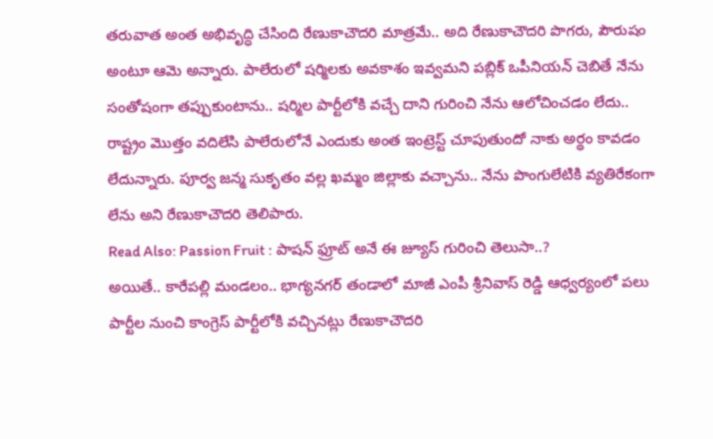తరువాత అంత అభివృద్ధి చేసింది రేణుకాచౌదరి మాత్రమే.. అది రేణుకాచౌదరి పొగరు, పౌరుషం అంటూ ఆమె అన్నారు. పాలేరులో షర్మిలకు అవకాశం ఇవ్వమని పబ్లిక్ ఒపీనియన్ చెబితే నేను సంతోషంగా తప్పుకుంటాను.. షర్మిల పార్టీలోకి వచ్చే దాని గురించి నేను ఆలోచించడం లేదు.. రాష్ట్రం మొత్తం వదిలేసి పాలేరులోనే ఎందుకు అంత ఇంట్రెస్ట్ చూపుతుందో నాకు అర్థం కావడం లేదున్నారు. పూర్వ జన్మ సుకృతం వల్ల ఖమ్మం జిల్లాకు వచ్చాను.. నేను పొంగులేటికి వ్యతిరేకంగా లేను అని రేణుకాచౌదరి తెలిపారు.
Read Also: Passion Fruit : పాషన్ ఫ్రూట్ అనే ఈ జ్యూస్ గురించి తెలుసా..?
అయితే.. కారేపల్లి మండలం.. భాగ్యనగర్ తండాలో మాజీ ఎంపీ శ్రీనివాస్ రెడ్డి ఆధ్వర్యంలో పలు పార్టీల నుంచి కాంగ్రెస్ పార్టీలోకి వచ్చినట్లు రేణుకాచౌదరి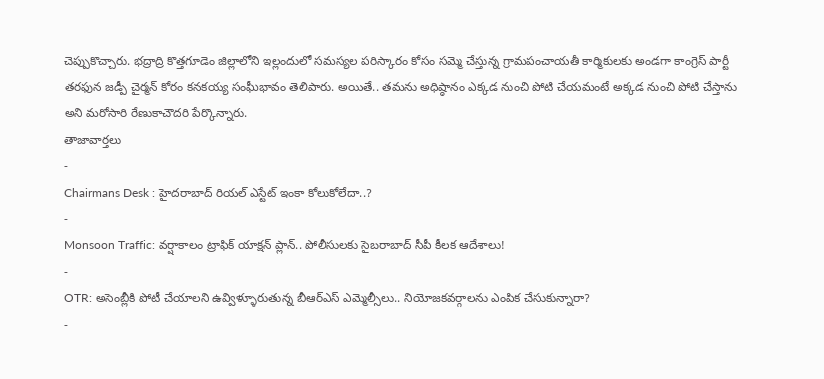చెప్పుకొచ్చారు. భద్రాద్రి కొత్తగూడెం జిల్లాలోని ఇల్లందులో సమస్యల పరిస్కారం కోసం సమ్మె చేస్తున్న గ్రామపంచాయతీ కార్మికులకు అండగా కాంగ్రెస్ పార్టీ తరఫున జడ్పీ చైర్మన్ కోరం కనకయ్య సంఘీభావం తెలిపారు. అయితే.. తమను అధిష్ఠానం ఎక్కడ నుంచి పోటి చేయమంటే అక్కడ నుంచి పోటి చేస్తాను అని మరోసారి రేణుకాచౌదరి పేర్కొన్నారు.
తాజావార్తలు
-
Chairmans Desk : హైదరాబాద్ రియల్ ఎస్టేట్ ఇంకా కోలుకోలేదా..?
-
Monsoon Traffic: వర్షాకాలం ట్రాఫిక్ యాక్షన్ ప్లాన్.. పోలీసులకు సైబరాబాద్ సీపీ కీలక ఆదేశాలు!
-
OTR: అసెంబ్లీకి పోటీ చేయాలని ఉవ్విళ్ళూరుతున్న బీఆర్ఎస్ ఎమ్మెల్సీలు.. నియోజకవర్గాలను ఎంపిక చేసుకున్నారా?
-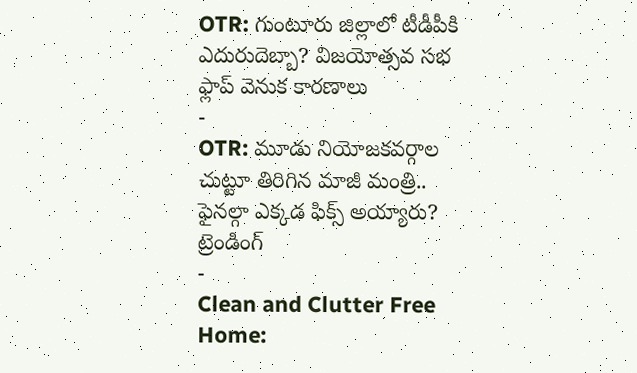OTR: గుంటూరు జిల్లాలో టీడీపీకి ఎదురుదెబ్బా? విజయోత్సవ సభ ఫ్లాప్ వెనుక కారణాలు
-
OTR: మూడు నియోజకవర్గాల చుట్టూ తిరిగిన మాజీ మంత్రి.. ఫైనల్గా ఎక్కడ ఫిక్స్ అయ్యారు?
ట్రెండింగ్
-
Clean and Clutter Free Home: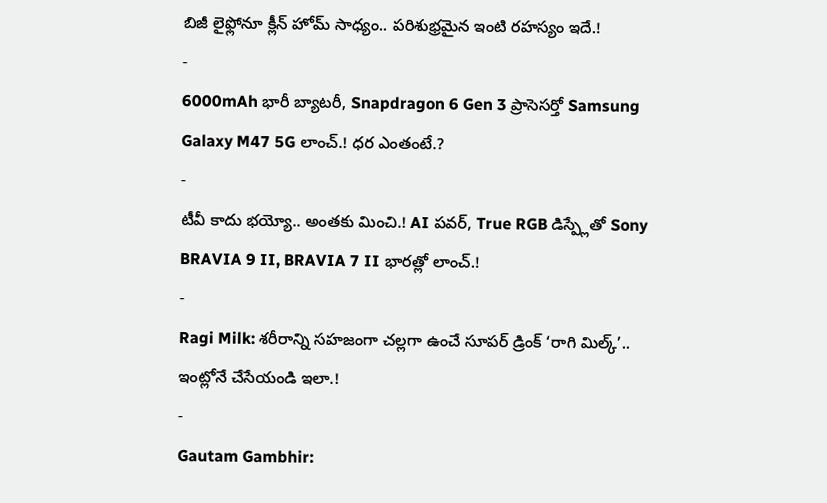బిజీ లైఫ్లోనూ క్లీన్ హోమ్ సాధ్యం.. పరిశుభ్రమైన ఇంటి రహస్యం ఇదే.!
-
6000mAh భారీ బ్యాటరీ, Snapdragon 6 Gen 3 ప్రాసెసర్తో Samsung Galaxy M47 5G లాంచ్.! ధర ఎంతంటే.?
-
టీవీ కాదు భయ్యో.. అంతకు మించి.! AI పవర్, True RGB డిస్ప్లేతో Sony BRAVIA 9 II, BRAVIA 7 II భారత్లో లాంచ్.!
-
Ragi Milk: శరీరాన్ని సహజంగా చల్లగా ఉంచే సూపర్ డ్రింక్ ‘రాగి మిల్క్’.. ఇంట్లోనే చేసేయండి ఇలా.!
-
Gautam Gambhir: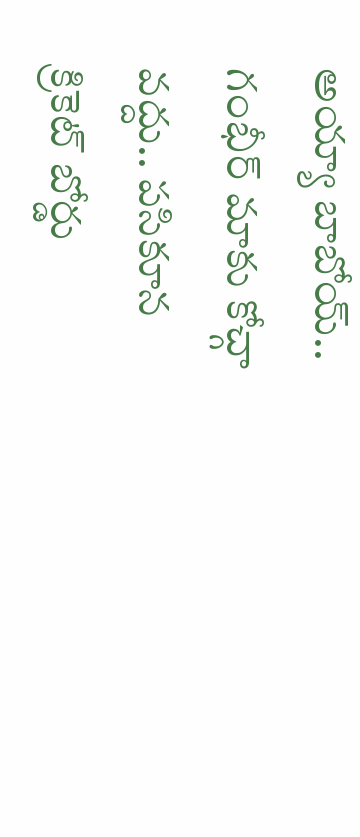అయ్యా బాబోయ్.. గంభీర్ మాకు కోచ్గా వద్దు.. పసికూన క్రికెట్ బోర్డు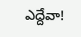ఎద్దేవా!